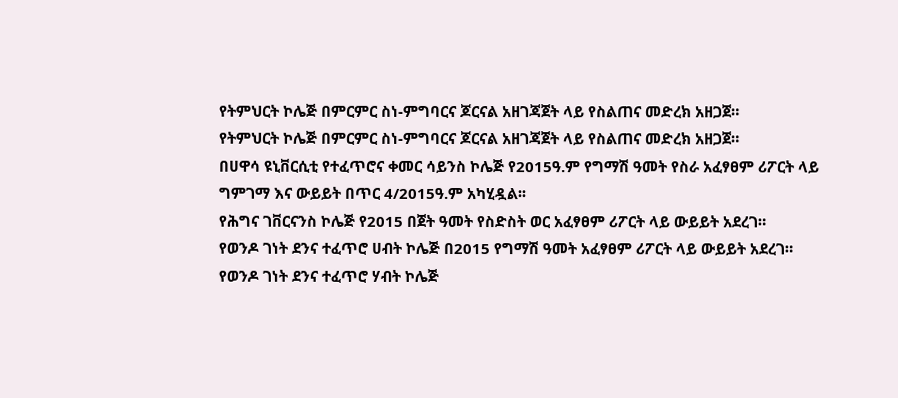የትምህርት ኮሌጅ በምርምር ስነ-ምግባርና ጆርናል አዘገጃጀት ላይ የስልጠና መድረክ አዘጋጀ።
የትምህርት ኮሌጅ በምርምር ስነ-ምግባርና ጆርናል አዘገጃጀት ላይ የስልጠና መድረክ አዘጋጀ።
በሀዋሳ ዩኒቨርሲቲ የተፈጥሮና ቀመር ሳይንስ ኮሌጅ የ2015ዓ.ም የግማሽ ዓመት የስራ አፈፃፀም ሪፖርት ላይ ግምገማ እና ውይይት በጥር 4/2015ዓ.ም አካሂዷል፡፡
የሕግና ገቨርናንስ ኮሌጅ የ2015 በጀት ዓመት የስድስት ወር አፈፃፀም ሪፖርት ላይ ውይይት አደረገ።
የወንዶ ገነት ደንና ተፈጥሮ ሀብት ኮሌጅ በ2015 የግማሽ ዓመት አፈፃፀም ሪፖርት ላይ ውይይት አደረገ።
የወንዶ ገነት ደንና ተፈጥሮ ሃብት ኮሌጅ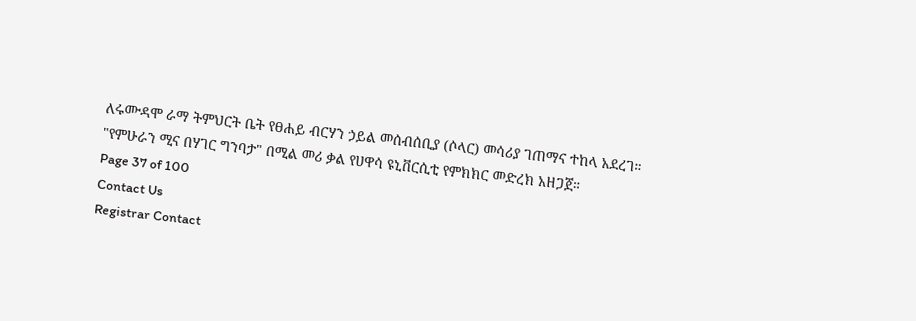ለሩሙዳሞ ራማ ትምህርት ቤት የፀሐይ ብርሃን ኃይል መሰብሰቢያ (ሶላር) መሳሪያ ገጠማና ተከላ አደረገ።
"የምሁራን ሚና በሃገር ግንባታ" በሚል መሪ ቃል የሀዋሳ ዩኒቨርሲቲ የምክክር መድረክ አዘጋጀ።
Page 37 of 100
Contact Us
Registrar Contact